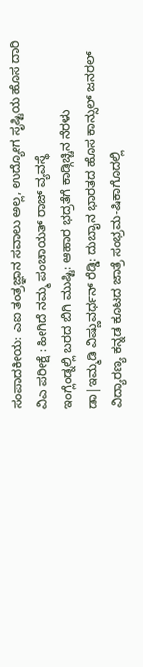ಸಂಪಾದಕೀಯ: ಎಐ ತಂತ್ರಜ್ಞಾನ ಸವಾಲು ಅಲ್ಲ, ಉದ್ಯೋಗ ಸೃಷ್ಟಿಯ ಹೊಸ ದಾರಿ
ವಿಎ ಪರೀಕ್ಷೆ : ಹೀಗಿದೆ ನಮ್ಮ ಪಂಚಾಯತ್ ರಾಜ್ ವ್ಯವಸ್ಥೆ
ಇಂಗ್ಲೆಂಡ್ನಲ್ಲಿ ಬರದ ಬಿಗಿ ಮುಷ್ಟಿ: ಆಹಾರ ಭದ್ರತೆಗೆ ಕಾಡ್ಗಿಚ್ಚಿನ ನೆರಳು
ಡಾ|ಇಮ್ಮಡಿ ವಿಷ್ಣುವರ್ಧನ್ ರೆಡ್ಡಿ: ದುಬಾೖನ ಭಾರತದ ಹೊಸ ಕಾನ್ಸುಲ್ ಜನರಲ್
ವಿದ್ಯಾರಣ್ಯ ಕನ್ನಡ ಕೂಟದ ಜಾತ್ರೆ ಸಂಭ್ರಮ-ಷಿಕಾಗೊದಲ್ಲಿ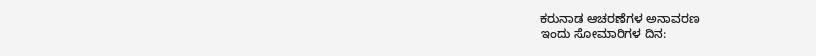ಕರುನಾಡ ಆಚರಣೆಗಳ ಅನಾವರಣ
ಇಂದು ಸೋಮಾರಿಗಳ ದಿನ: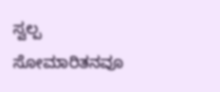ಸ್ವಲ್ಪ ಸೋಮಾರಿತನವೂ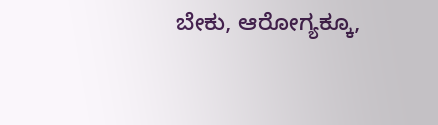ಬೇಕು, ಆರೋಗ್ಯಕ್ಕೂ,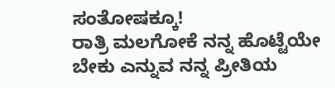ಸಂತೋಷಕ್ಕೂ!
ರಾತ್ರಿ ಮಲಗೋಕೆ ನನ್ನ ಹೊಟ್ಟೆಯೇ ಬೇಕು ಎನ್ನುವ ನನ್ನ ಪ್ರೀತಿಯ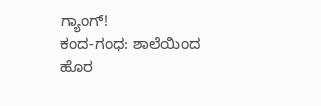ಗ್ಯಾಂಗ್!
ಕಂದ-ಗಂಧ: ಶಾಲೆಯಿಂದ ಹೊರ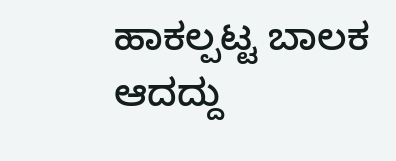ಹಾಕಲ್ಪಟ್ಟ ಬಾಲಕ ಆದದ್ದು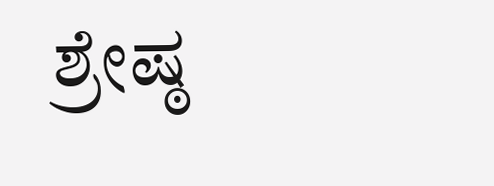ಶ್ರೇಷ್ಠ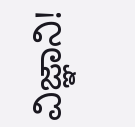ವಿಜ್ಞಾನಿ!